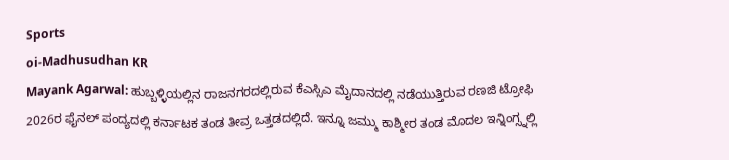Sports
oi-Madhusudhan KR
Mayank Agarwal: ಹುಬ್ಬಳ್ಳಿಯಲ್ಲಿನ ರಾಜನಗರದಲ್ಲಿರುವ ಕೆಎಸ್ಸಿಎ ಮೈದಾನದಲ್ಲಿ ನಡೆಯುತ್ತಿರುವ ರಣಜಿ ಟ್ರೋಫಿ 2026ರ ಫೈನಲ್ ಪಂದ್ಯದಲ್ಲಿ ಕರ್ನಾಟಕ ತಂಡ ತೀವ್ರ ಒತ್ತಡದಲ್ಲಿದೆ. ಇನ್ನೂ ಜಮ್ಮು ಕಾಶ್ಮೀರ ತಂಡ ಮೊದಲ ಇನ್ನಿಂಗ್ಸ್ನಲ್ಲಿ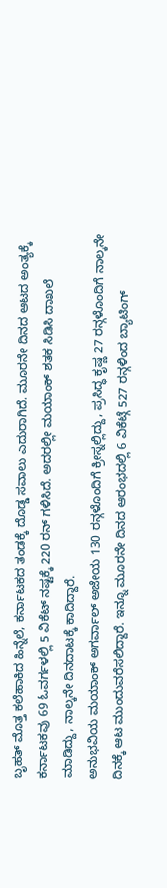ಬೃಹತ್ ಮೊತ್ತ ಕಲೆಹಾಕಿದ ಹಿನ್ನೆಲೆ, ಕರ್ನಾಟಕದ ತಂಡಕ್ಕೆ ದೊಡ್ಡ ಸವಾಲು ಎದುರಾಗಿದೆ. ಮೂರನೇ ದಿನದ ಆಟದ ಅಂತ್ಯಕ್ಕೆ ಕರ್ನಾಟಕವು 69 ಓವರ್ಗಳಲ್ಲಿ 5 ವಿಕೆಟ್ ನಷ್ಟಕ್ಕೆ 220 ರನ್ ಗಳಿಸಿದೆ. ಅದರಲ್ಲೀ ಮಯಾಂಕ್ ಶತಕ ಸಿಡಿಸಿ ದಾಖಲೆ ಮಾಡಿದ್ದು, ನಾಲ್ಕನೇ ದಿನದಾಟಕ್ಕೆ ಕಾದಿದ್ದಾರೆ.
ಅನುಭವಿಯ ಮಯಾಂಕ್ ಅಗರ್ವಾಲ್ ಅಜೇಯ 130 ರನ್ಗಳೊಂದಿಗೆ ಕ್ರೀಸ್ನಲ್ಲಿದ್ದು, ಪ್ರಸಿದ್ಧ ಕೃಷ್ಣ 27 ರನ್ಗಳೊಂದಿಗೆ ನಾಲ್ಕನೇ ದಿನಕ್ಕೆ ಆಟ ಮುಂದುವರೆಸಲಿದ್ದಾರೆ. ಇನ್ನೂ ಮೂರನೇ ದಿನದ ಆರಂಭದಲ್ಲಿ 6 ವಿಕೆಟ್ಗೆ 527 ರನ್ಗಳಿಂದ ಬ್ಯಾಟಿಂಗ್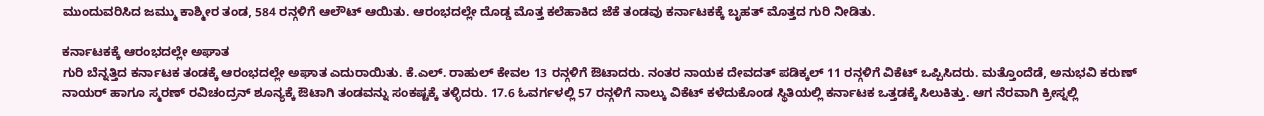ಮುಂದುವರಿಸಿದ ಜಮ್ಮು ಕಾಶ್ಮೀರ ತಂಡ, 584 ರನ್ಗಳಿಗೆ ಆಲೌಟ್ ಆಯಿತು. ಆರಂಭದಲ್ಲೇ ದೊಡ್ಡ ಮೊತ್ತ ಕಲೆಹಾಕಿದ ಜೆಕೆ ತಂಡವು ಕರ್ನಾಟಕಕ್ಕೆ ಬೃಹತ್ ಮೊತ್ತದ ಗುರಿ ನೀಡಿತು.

ಕರ್ನಾಟಕಕ್ಕೆ ಆರಂಭದಲ್ಲೇ ಅಘಾತ
ಗುರಿ ಬೆನ್ನತ್ತಿದ ಕರ್ನಾಟಕ ತಂಡಕ್ಕೆ ಆರಂಭದಲ್ಲೇ ಅಘಾತ ಎದುರಾಯಿತು. ಕೆ.ಎಲ್. ರಾಹುಲ್ ಕೇವಲ 13 ರನ್ಗಳಿಗೆ ಔಟಾದರು. ನಂತರ ನಾಯಕ ದೇವದತ್ ಪಡಿಕ್ಕಲ್ 11 ರನ್ಗಳಿಗೆ ವಿಕೆಟ್ ಒಪ್ಪಿಸಿದರು. ಮತ್ತೊಂದೆಡೆ, ಅನುಭವಿ ಕರುಣ್ ನಾಯರ್ ಹಾಗೂ ಸ್ಮರಣ್ ರವಿಚಂದ್ರನ್ ಶೂನ್ಯಕ್ಕೆ ಔಟಾಗಿ ತಂಡವನ್ನು ಸಂಕಷ್ಟಕ್ಕೆ ತಳ್ಳಿದರು. 17.6 ಓವರ್ಗಳಲ್ಲಿ 57 ರನ್ಗಳಿಗೆ ನಾಲ್ಕು ವಿಕೆಟ್ ಕಳೆದುಕೊಂಡ ಸ್ಥಿತಿಯಲ್ಲಿ ಕರ್ನಾಟಕ ಒತ್ತಡಕ್ಕೆ ಸಿಲುಕಿತ್ತು. ಆಗ ನೆರವಾಗಿ ಕ್ರೀಸ್ನಲ್ಲಿ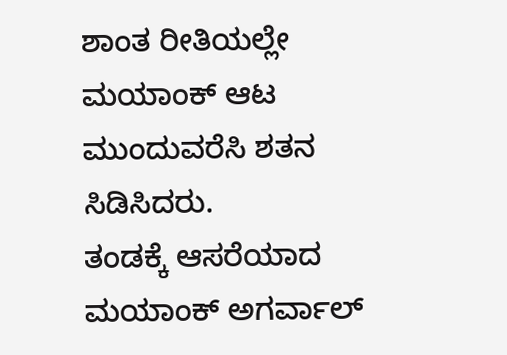ಶಾಂತ ರೀತಿಯಲ್ಲೇ ಮಯಾಂಕ್ ಆಟ ಮುಂದುವರೆಸಿ ಶತನ ಸಿಡಿಸಿದರು.
ತಂಡಕ್ಕೆ ಆಸರೆಯಾದ ಮಯಾಂಕ್ ಅಗರ್ವಾಲ್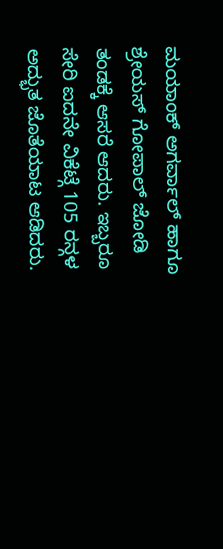ಮಯಾಂಕ್ ಅಗರ್ವಾಲ್ ಹಾಗೂ ಶ್ರೇಯಸ್ ಗೋಪಾಲ್ ಜೋಡಿ ತಂಡಕ್ಕೆ ಆಸರೆ ಆದರು. ಇಬ್ಬರೂ ಸೇರಿ ಐದನೇ ವಿಕೆಟ್ಗೆ 105 ರನ್ಗಳ ಅದ್ಭುತ ಜೊತೆಯಾಟ ಆಡಿದರು.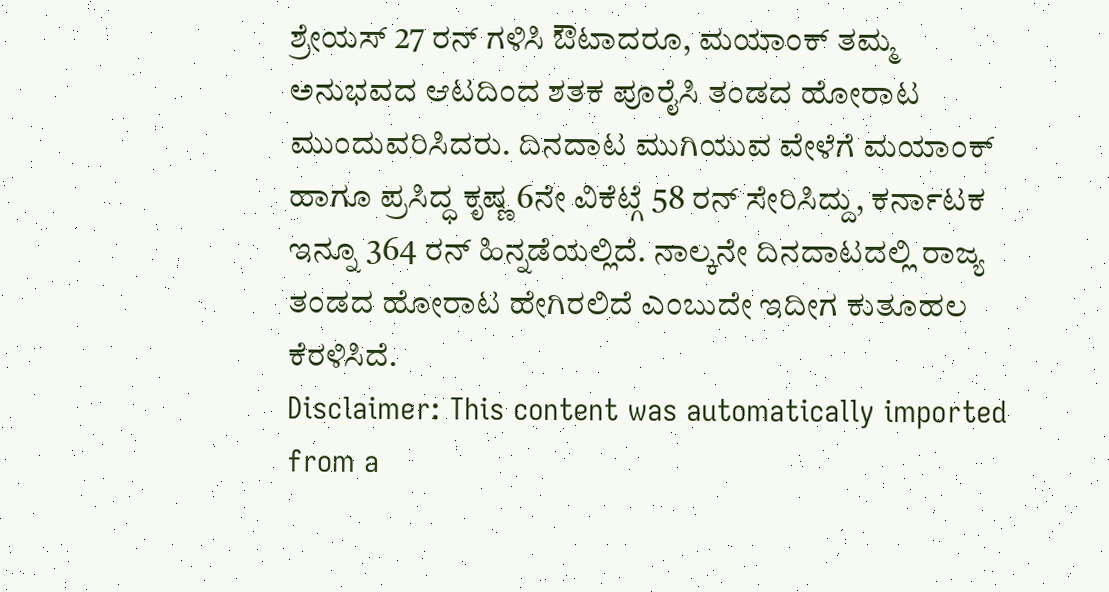ಶ್ರೇಯಸ್ 27 ರನ್ ಗಳಿಸಿ ಔಟಾದರೂ, ಮಯಾಂಕ್ ತಮ್ಮ ಅನುಭವದ ಆಟದಿಂದ ಶತಕ ಪೂರೈಸಿ ತಂಡದ ಹೋರಾಟ ಮುಂದುವರಿಸಿದರು. ದಿನದಾಟ ಮುಗಿಯುವ ವೇಳೆಗೆ ಮಯಾಂಕ್ ಹಾಗೂ ಪ್ರಸಿದ್ಧ ಕೃಷ್ಣ 6ನೇ ವಿಕೆಟ್ಗೆ 58 ರನ್ ಸೇರಿಸಿದ್ದು, ಕರ್ನಾಟಕ ಇನ್ನೂ 364 ರನ್ ಹಿನ್ನಡೆಯಲ್ಲಿದೆ. ನಾಲ್ಕನೇ ದಿನದಾಟದಲ್ಲಿ ರಾಜ್ಯ ತಂಡದ ಹೋರಾಟ ಹೇಗಿರಲಿದೆ ಎಂಬುದೇ ಇದೀಗ ಕುತೂಹಲ ಕೆರಳಿಸಿದೆ.
Disclaimer: This content was automatically imported from a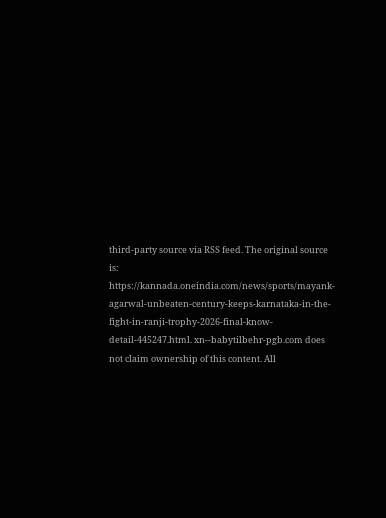third-party source via RSS feed. The original source is: https://kannada.oneindia.com/news/sports/mayank-agarwal-unbeaten-century-keeps-karnataka-in-the-fight-in-ranji-trophy-2026-final-know-detail-445247.html. xn--babytilbehr-pgb.com does not claim ownership of this content. All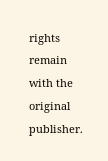rights remain with the original publisher.